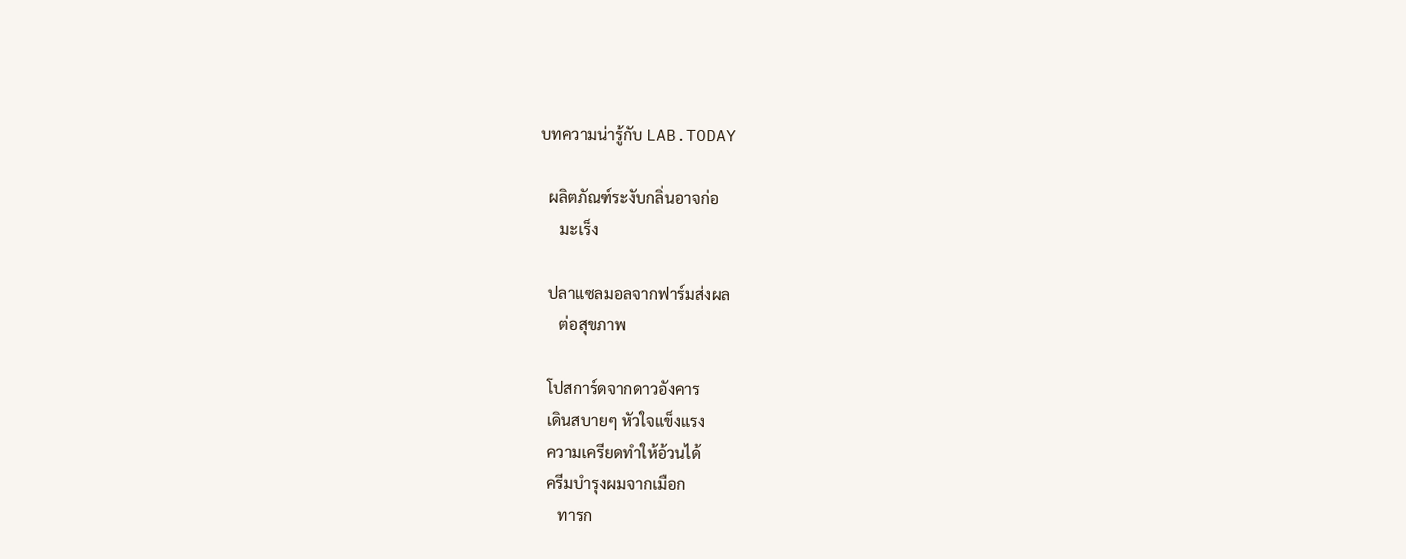บทความน่ารู้กับ LAB.TODAY

  ผลิตภัณฑ์ระงับกลิ่นอาจก่อ
     มะเร็ง

  ปลาแซลมอลจากฟาร์มส่งผล
     ต่อสุขภาพ

  โปสการ์ดจากดาวอังคาร
  เดินสบายๆ หัวใจแข็งแรง
  ความเครียดทำให้อ้วนได้
  ครีมบำรุงผมจากเมือก
     ทารก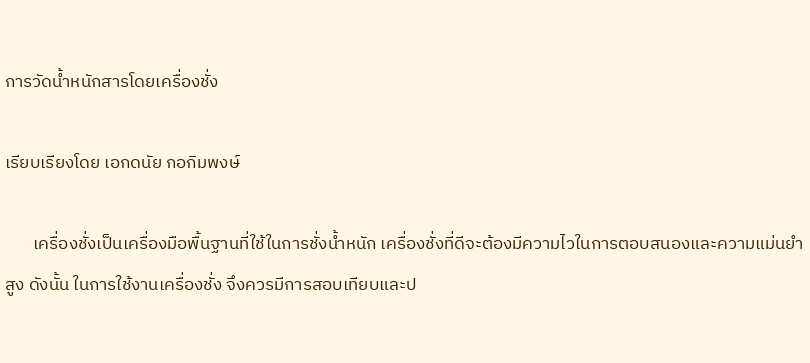การวัดน้ำหนักสารโดยเครื่องชั่ง

เรียบเรียงโดย เอกดนัย กอกิมพงษ์

       เครื่องชั่งเป็นเครื่องมือพื้นฐานที่ใช้ในการชั่งน้ำหนัก เครื่องชั่งที่ดีจะต้องมีความไวในการตอบสนองและความแม่นยำสูง ดังนั้น ในการใช้งานเครื่องชั่ง จึงควรมีการสอบเทียบและป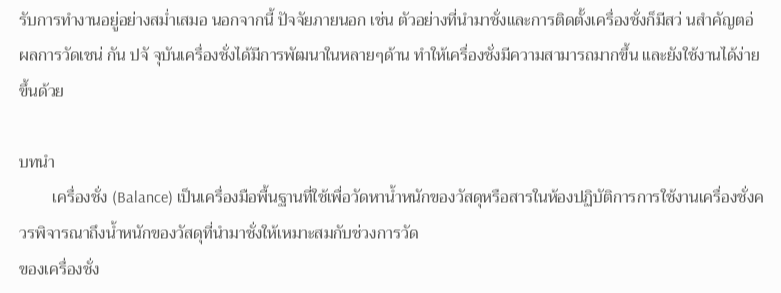รับการทำงานอยู่อย่างสม่ำเสมอ นอกจากนี้ ปัจจัยภายนอก เช่น ตัวอย่างที่นำมาชั่งและการติดตั้งเครื่องชั่งก็มีสว่ นสำคัญตอ่ ผลการวัดเชน่ กัน ปจั จุบันเครื่องชั่งได้มีการพัฒนาในหลายๆด้าน ทำให้เครื่องชั่งมีความสามารถมากขึ้น และยังใช้งานได้ง่ายขึ้นด้วย

บทนำ
        เครื่องชั่ง (Balance) เป็นเครื่องมือพื้นฐานที่ใช้เพื่อวัดหาน้ำหนักของวัสดุหรือสารในห้องปฏิบัติการการใช้งานเครื่องชั่งควรพิจารณาถึงน้ำหนักของวัสดุที่นำมาชั่งให้เหมาะสมกับช่วงการวัด
ของเครื่องชั่ง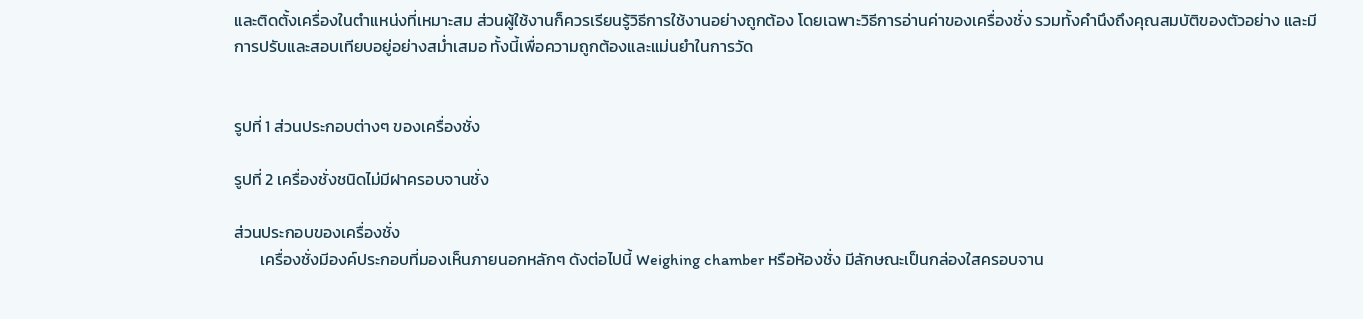และติดตั้งเครื่องในตำแหน่งที่เหมาะสม ส่วนผู้ใช้งานก็ควรเรียนรู้วิธีการใช้งานอย่างถูกต้อง โดยเฉพาะวิธีการอ่านค่าของเครื่องชั่ง รวมทั้งคำนึงถึงคุณสมบัติของตัวอย่าง และมีการปรับและสอบเทียบอยู่อย่างสม่ำเสมอ ทั้งนี้เพื่อความถูกต้องและแม่นยำในการวัด


รูปที่ 1 ส่วนประกอบต่างๆ ของเครื่องชั่ง

รูปที่ 2 เครื่องชั่งชนิดไม่มีฝาครอบจานชั่ง

ส่วนประกอบของเครื่องชั่ง
       เครื่องชั่งมีองค์ประกอบที่มองเห็นภายนอกหลักๆ ดังต่อไปนี้ Weighing chamber หรือห้องชั่ง มีลักษณะเป็นกล่องใสครอบจาน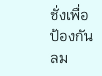ชั่งเพื่อป้องกันลม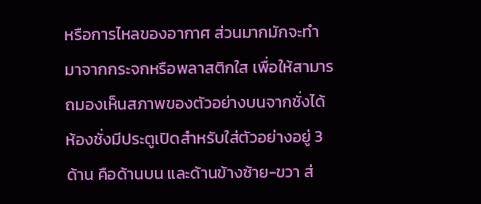หรือการไหลของอากาศ ส่วนมากมักจะทำมาจากกระจกหรือพลาสติกใส เพื่อให้สามารถมองเห็นสภาพของตัวอย่างบนจากชั่งได้ ห้องชั่งมีประตูเปิดสำหรับใส่ตัวอย่างอยู่ 3 ด้าน คือด้านบน และด้านข้างซ้าย-ขวา ส่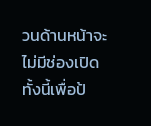วนด้านหน้าจะไม่มีช่องเปิด ทั้งนี้เพื่อป้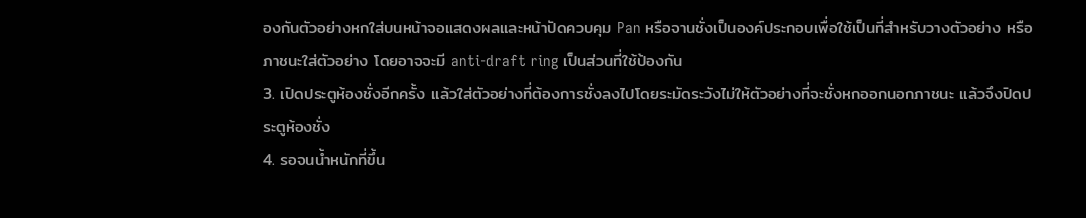องกันตัวอย่างหกใส่บนหน้าจอแสดงผลและหน้าปัดควบคุม Pan หรือจานชั่งเป็นองค์ประกอบเพื่อใช้เป็นที่สำหรับวางตัวอย่าง หรือภาชนะใส่ตัวอย่าง โดยอาจจะมี anti-draft ring เป็นส่วนที่ใช้ป้องกัน
3. เปิดประตูห้องชั่งอีกครั้ง แล้วใส่ตัวอย่างที่ต้องการชั่งลงไปโดยระมัดระวังไม่ให้ตัวอย่างที่จะชั่งหกออกนอกภาชนะ แล้วจึงปิดประตูห้องชั่ง
4. รอจนน้ำหนักที่ขึ้น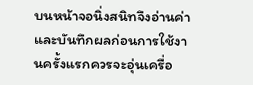บนหน้าจอนิ่งสนิทจึงอ่านค่าและบันทึกผลก่อนการใช้งานครั้งแรกควรจะอุ่นเครื่อ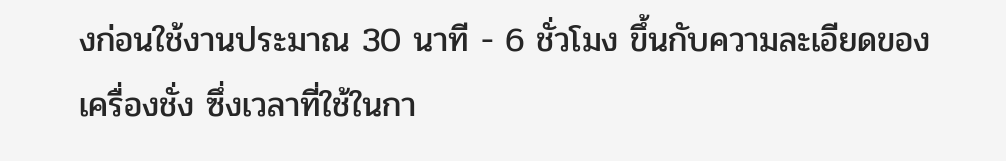งก่อนใช้งานประมาณ 30 นาที - 6 ชั่วโมง ขึ้นกับความละเอียดของเครื่องชั่ง ซึ่งเวลาที่ใช้ในกา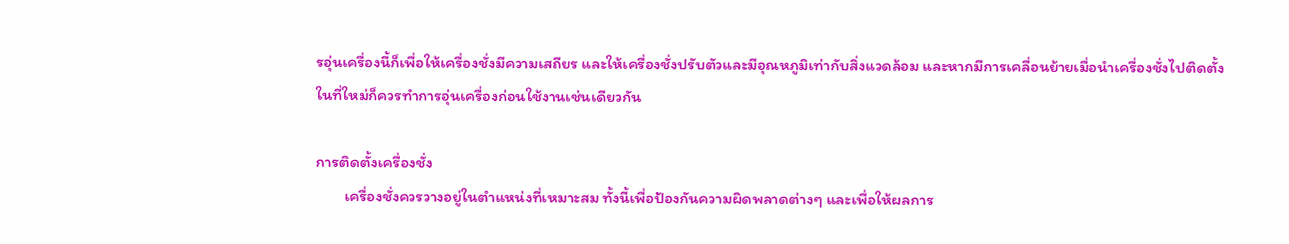รอุ่นเครื่องนี้ก็เพื่อให้เครื่องชั่งมีความเสถียร และให้เครื่องชั่งปรับตัวและมีอุณหภูมิเท่ากับสิ่งแวดล้อม และหากมีการเคลื่อนย้ายเมื่อนำเครื่องชั่งไปติดตั้งในที่ใหม่ก็ควรทำการอุ่นเครื่องก่อนใช้งานเช่นเดียวกัน

การติดตั้งเครื่องชั่ง
        เครื่องชั่งควรวางอยู่ในตำแหน่งที่เหมาะสม ทั้งนี้เพื่อป้องกันความผิดพลาดต่างๆ และเพื่อให้ผลการ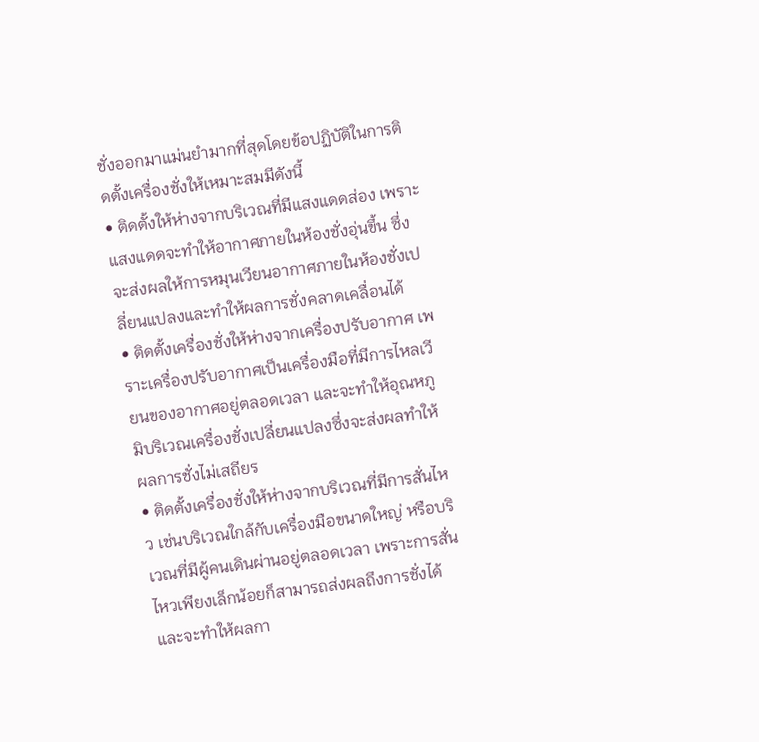ชั่งออกมาแม่นยำมากที่สุดโดยข้อปฏิบัติในการติดตั้งเครื่องชั่งให้เหมาะสมมีดังนี้
• ติดตั้งให้ห่างจากบริเวณที่มีแสงแดดส่อง เพราะแสงแดดจะทำให้อากาศภายในห้องชั่งอุ่นขึ้น ซึ่งจะส่งผลให้การหมุนเวียนอากาศภายในห้องชั่งเปลี่ยนแปลงและทำให้ผลการชั่งคลาดเคลื่อนได้
• ติดตั้งเครื่องชั่งให้ห่างจากเครื่องปรับอากาศ เพราะเครื่องปรับอากาศเป็นเครื่องมือที่มีการไหลเวียนของอากาศอยู่ตลอดเวลา และจะทำให้อุณหภูมิบริเวณเครื่องชั่งเปลี่ยนแปลงซึ่งจะส่งผลทำให้ผลการชั่งไม่เสถียร
• ติดตั้งเครื่องชั่งให้ห่างจากบริเวณที่มีการสั่นไหว เช่นบริเวณใกล้กับเครื่องมือขนาดใหญ่ หรือบริเวณที่มีผู้คนเดินผ่านอยู่ตลอดเวลา เพราะการสั่นไหวเพียงเล็กน้อยก็สามารถส่งผลถึงการชั่งได้ และจะทำให้ผลกา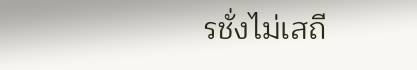รชั่งไม่เสถี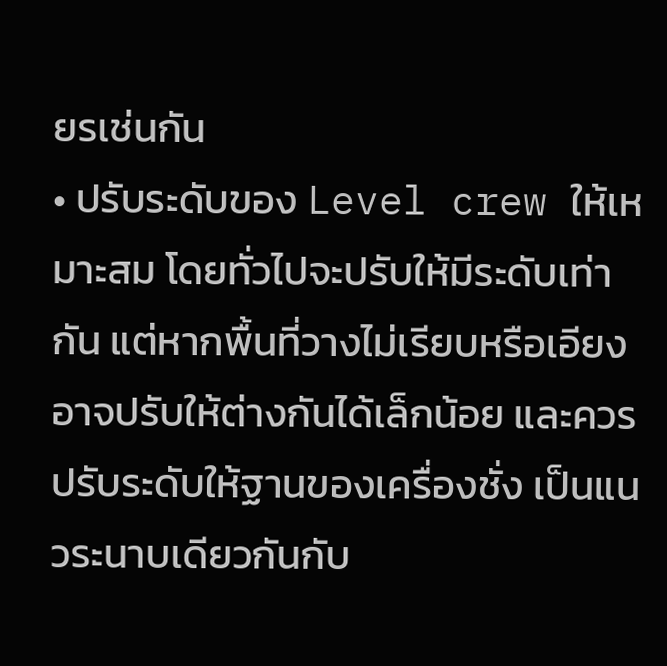ยรเช่นกัน
• ปรับระดับของ Level crew ให้เหมาะสม โดยทั่วไปจะปรับให้มีระดับเท่ากัน แต่หากพื้นที่วางไม่เรียบหรือเอียง อาจปรับให้ต่างกันได้เล็กน้อย และควรปรับระดับให้ฐานของเครื่องชั่ง เป็นแนวระนาบเดียวกันกับ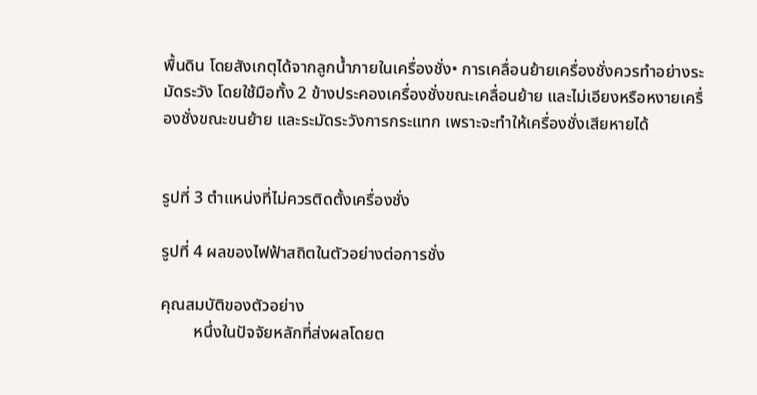พื้นดิน โดยสังเกตุได้จากลูกน้ำภายในเครื่องชั่ง• การเคลื่อนย้ายเครื่องชั่งควรทำอย่างระมัดระวัง โดยใช้มือทั้ง 2 ข้างประคองเครื่องชั่งขณะเคลื่อนย้าย และไม่เอียงหรือหงายเครื่องชั่งขณะขนย้าย และระมัดระวังการกระแทก เพราะจะทำให้เครื่องชั่งเสียหายได้


รูปที่ 3 ตำแหน่งที่ไม่ควรติดตั้งเครื่องชั่ง

รูปที่ 4 ผลของไฟฟ้าสถิตในตัวอย่างต่อการชั่ง

คุณสมบัติของตัวอย่าง
        หนึ่งในปัจจัยหลักที่ส่งผลโดยต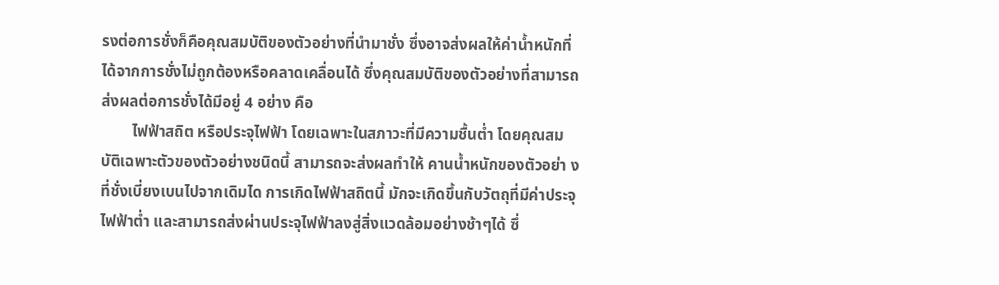รงต่อการชั่งก็คือคุณสมบัติของตัวอย่างที่นำมาชั่ง ซึ่งอาจส่งผลให้ค่าน้ำหนักที่ได้จากการชั่งไม่ถูกต้องหรือคลาดเคลื่อนได้ ซึ่งคุณสมบัติของตัวอย่างที่สามารถส่งผลต่อการชั่งได้มีอยู่ 4 อย่าง คือ
        ไฟฟ้าสถิต หรือประจุไฟฟ้า โดยเฉพาะในสภาวะที่มีความชื้นต่ำ โดยคุณสมบัติเฉพาะตัวของตัวอย่างชนิดนี้ สามารถจะส่งผลทำให้ คานน้ำหนักของตัวอย่า งที่ชั่งเบี่ยงเบนไปจากเดิมได การเกิดไฟฟ้าสถิตนี้ มักจะเกิดขึ้นกับวัตถุที่มีค่าประจุไฟฟ้าต่ำ และสามารถส่งผ่านประจุไฟฟ้าลงสู่สิ่งแวดล้อมอย่างช้าๆได้ ซึ่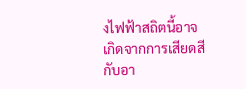งไฟฟ้าสถิตนี้อาจเกิดจากการเสียดสีกับอา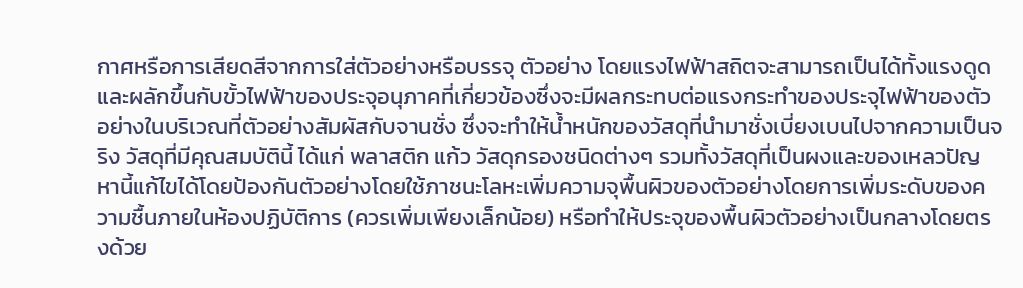กาศหรือการเสียดสีจากการใส่ตัวอย่างหรือบรรจุ ตัวอย่าง โดยแรงไฟฟ้าสถิตจะสามารถเป็นได้ทั้งแรงดูดและผลักขึ้นกับขั้วไฟฟ้าของประจุอนุภาคที่เกี่ยวข้องซึ่งจะมีผลกระทบต่อแรงกระทำของประจุไฟฟ้าของตัวอย่างในบริเวณที่ตัวอย่างสัมผัสกับจานชั่ง ซึ่งจะทำให้น้ำหนักของวัสดุที่นำมาชั่งเบี่ยงเบนไปจากความเป็นจริง วัสดุที่มีคุณสมบัตินี้ ได้แก่ พลาสติก แก้ว วัสดุกรองชนิดต่างๆ รวมทั้งวัสดุที่เป็นผงและของเหลวปัญหานี้แก้ไขได้โดยป้องกันตัวอย่างโดยใช้ภาชนะโลหะเพิ่มความจุพื้นผิวของตัวอย่างโดยการเพิ่มระดับของความชื้นภายในห้องปฏิบัติการ (ควรเพิ่มเพียงเล็กน้อย) หรือทำให้ประจุของพื้นผิวตัวอย่างเป็นกลางโดยตรงด้วย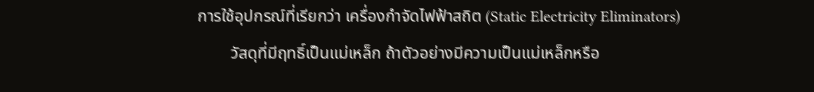การใช้อุปกรณ์ที่เรียกว่า เครื่องกำจัดไฟฟ้าสถิต (Static Electricity Eliminators)
        วัสดุที่มีฤทธิ์เป็นแม่เหล็ก ถ้าตัวอย่างมีความเป็นแม่เหล็กหรือ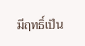มีฤทธิ์เป็น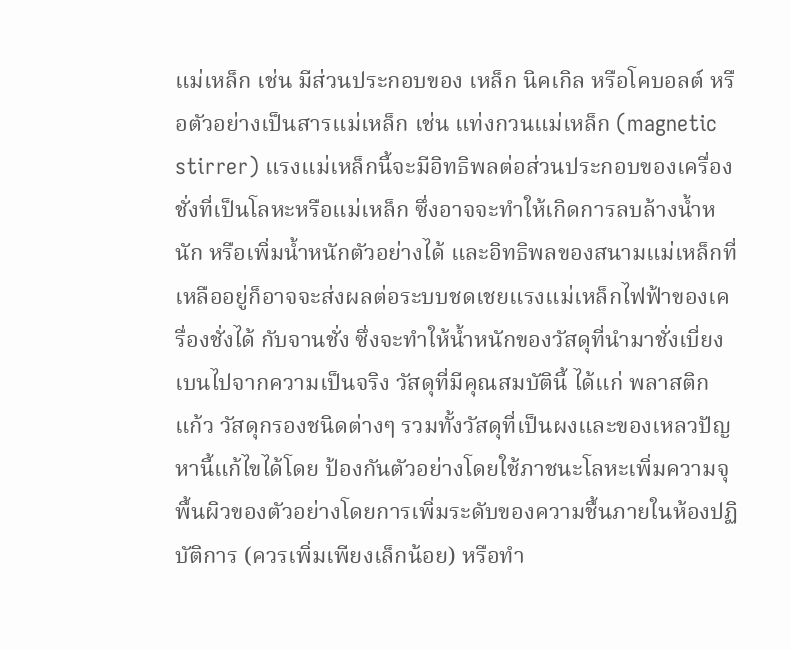แม่เหล็ก เช่น มีส่วนประกอบของ เหล็ก นิคเกิล หรือโคบอลต์ หรือตัวอย่างเป็นสารแม่เหล็ก เช่น แท่งกวนแม่เหล็ก (magnetic stirrer) แรงแม่เหล็กนี้จะมีอิทธิพลต่อส่วนประกอบของเครื่องชั่งที่เป็นโลหะหรือแม่เหล็ก ซึ่งอาจจะทำให้เกิดการลบล้างน้ำหนัก หรือเพิ่มน้ำหนักตัวอย่างได้ และอิทธิพลของสนามแม่เหล็กที่เหลืออยู่ก็อาจจะส่งผลต่อระบบชดเชยแรงแม่เหล็กไฟฟ้าของเครื่องชั่งได้ กับจานชั่ง ซึ่งจะทำให้น้ำหนักของวัสดุที่นำมาชั่งเบี่ยงเบนไปจากความเป็นจริง วัสดุที่มีคุณสมบัตินี้ ได้แก่ พลาสติก แก้ว วัสดุกรองชนิดต่างๆ รวมทั้งวัสดุที่เป็นผงและของเหลวปัญหานี้แก้ไขได้โดย ป้องกันตัวอย่างโดยใช้ภาชนะโลหะเพิ่มความจุพื้นผิวของตัวอย่างโดยการเพิ่มระดับของความชื้นภายในห้องปฏิบัติการ (ควรเพิ่มเพียงเล็กน้อย) หรือทำ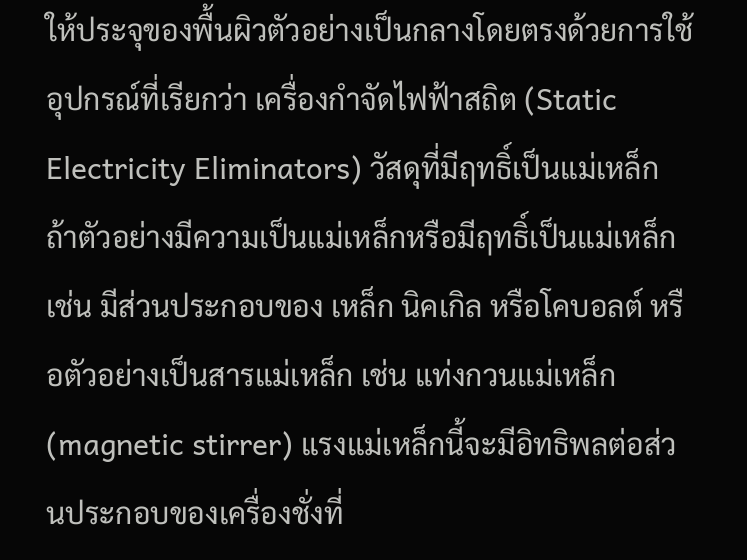ให้ประจุของพื้นผิวตัวอย่างเป็นกลางโดยตรงด้วยการใช้อุปกรณ์ที่เรียกว่า เครื่องกำจัดไฟฟ้าสถิต (Static Electricity Eliminators) วัสดุที่มีฤทธิ์เป็นแม่เหล็ก ถ้าตัวอย่างมีความเป็นแม่เหล็กหรือมีฤทธิ์เป็นแม่เหล็ก เช่น มีส่วนประกอบของ เหล็ก นิคเกิล หรือโคบอลต์ หรือตัวอย่างเป็นสารแม่เหล็ก เช่น แท่งกวนแม่เหล็ก (magnetic stirrer) แรงแม่เหล็กนี้จะมีอิทธิพลต่อส่วนประกอบของเครื่องชั่งที่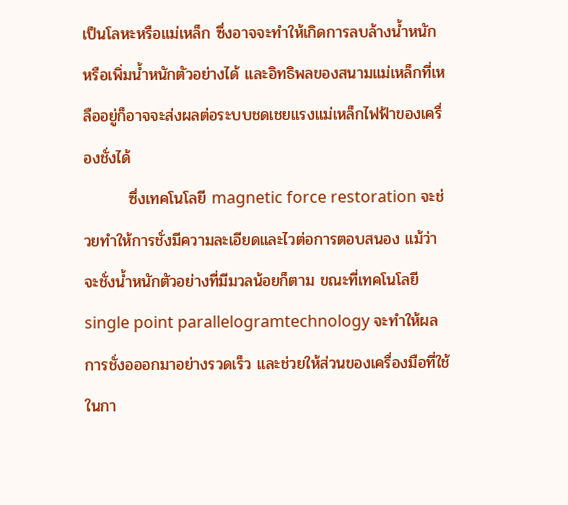เป็นโลหะหรือแม่เหล็ก ซึ่งอาจจะทำให้เกิดการลบล้างน้ำหนัก หรือเพิ่มน้ำหนักตัวอย่างได้ และอิทธิพลของสนามแม่เหล็กที่เหลืออยู่ก็อาจจะส่งผลต่อระบบชดเชยแรงแม่เหล็กไฟฟ้าของเครื่องชั่งได้
        ซึ่งเทคโนโลยี magnetic force restoration จะช่วยทำให้การชั่งมีความละเอียดและไวต่อการตอบสนอง แม้ว่าจะชั่งน้ำหนักตัวอย่างที่มีมวลน้อยก็ตาม ขณะที่เทคโนโลยี single point parallelogramtechnology จะทำให้ผลการชั่งอออกมาอย่างรวดเร็ว และช่วยให้ส่วนของเครื่องมือที่ใช้ในกา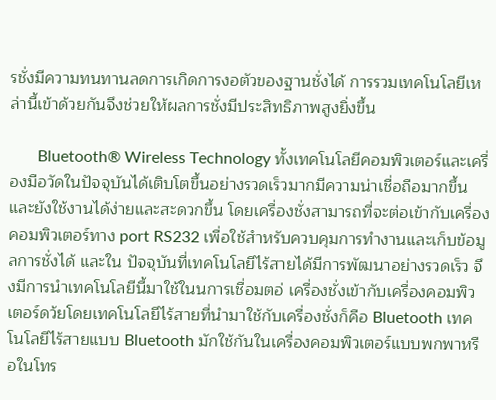รชั่งมีความทนทานลดการเกิดการงอตัวของฐานชั่งได้ การรวมเทคโนโลยีเหล่านี้เข้าด้วยกันจึงช่วยให้ผลการชั่งมีประสิทธิภาพสูงยิ่งขึ้น

       Bluetooth® Wireless Technology ทั้งเทคโนโลยีคอมพิวเตอร์และเครื่องมือวัดในปัจจุบันได้เติบโตขึ้นอย่างรวดเร็วมากมีความน่าเชื่อถือมากขึ้น และยังใช้งานได้ง่ายและสะดวกขึ้น โดยเครื่องชั่งสามารถที่จะต่อเข้ากับเครื่องคอมพิวเตอร์ทาง port RS232 เพื่อใช้สำหรับควบคุมการทำงานและเก็บข้อมูลการชั่งได้ และใน ปัจจุบันที่เทคโนโลยีไร้สายได้มีการพัฒนาอย่างรวดเร็ว จึงมีการนำเทคโนโลยีนี้มาใช้ในนการเชื่อมตอ่ เครื่องชั่งเข้ากับเครื่องคอมพิวเตอร์ดว้ยโดยเทคโนโลยีไร้สายที่นำมาใช้กับเครื่องชั่งก็คือ Bluetooth เทคโนโลยีไร้สายแบบ Bluetooth มักใช้กันในเครื่องคอมพิวเตอร์แบบพกพาหรือในโทร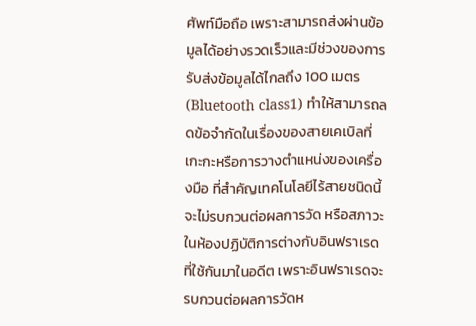ศัพท์มือถือ เพราะสามารถส่งผ่านข้อมูลได้อย่างรวดเร็วและมีช่วงของการรับส่งข้อมูลได้ไกลถึง 100 เมตร (Bluetooth class1) ทำให้สามารถลดข้อจำกัดในเรื่องของสายเคเบิลที่เกะกะหรือการวางตำแหน่งของเครื่องมือ ที่สำคัญเทคโนโลยีไร้สายชนิดนี้จะไม่รบกวนต่อผลการวัด หรือสภาวะในห้องปฏิบัติการต่างกับอินฟราเรดที่ใช้กันมาในอดีต เพราะอินฟราเรดจะรบกวนต่อผลการวัดห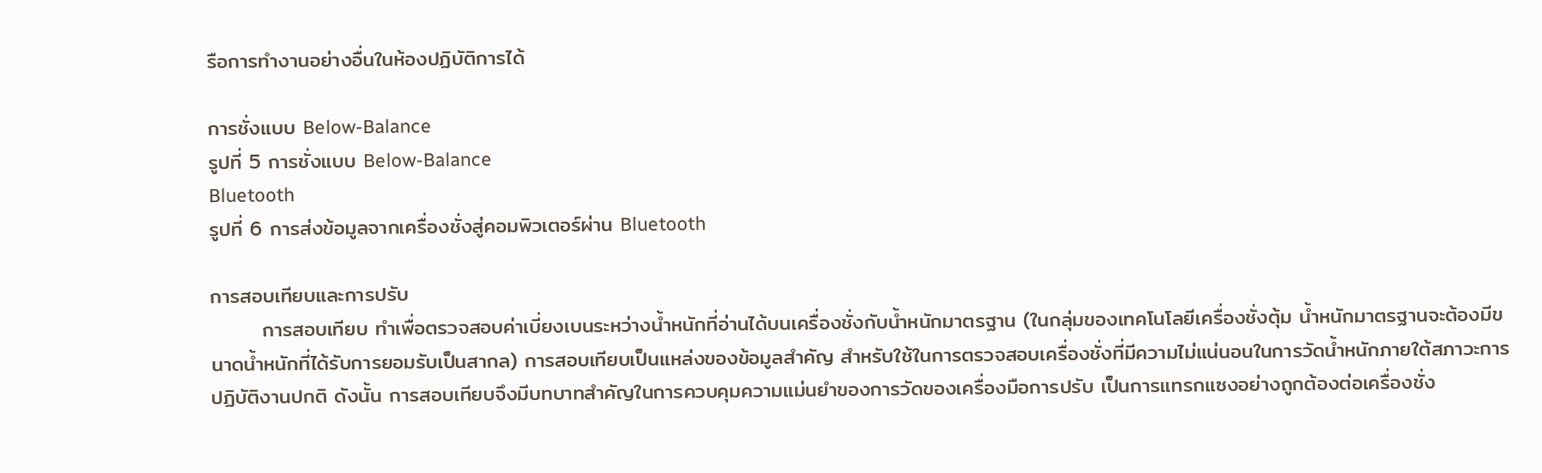รือการทำงานอย่างอื่นในห้องปฏิบัติการได้

การชั่งแบบ Below-Balance
รูปที่ 5 การชั่งแบบ Below-Balance
Bluetooth
รูปที่ 6 การส่งข้อมูลจากเครื่องชั่งสู่คอมพิวเตอร์ผ่าน Bluetooth

การสอบเทียบและการปรับ
       การสอบเทียบ ทำเพื่อตรวจสอบค่าเบี่ยงเบนระหว่างน้ำหนักที่อ่านได้บนเครื่องชั่งกับน้ำหนักมาตรฐาน (ในกลุ่มของเทคโนโลยีเครื่องชั่งตุ้ม น้ำหนักมาตรฐานจะต้องมีขนาดน้ำหนักที่ได้รับการยอมรับเป็นสากล) การสอบเทียบเป็นแหล่งของข้อมูลสำคัญ สำหรับใช้ในการตรวจสอบเครื่องชั่งที่มีความไม่แน่นอนในการวัดน้ำหนักภายใต้สภาวะการปฏิบัติงานปกติ ดังนั้น การสอบเทียบจึงมีบทบาทสำคัญในการควบคุมความแม่นยำของการวัดของเครื่องมือการปรับ เป็นการแทรกแซงอย่างถูกต้องต่อเครื่องชั่ง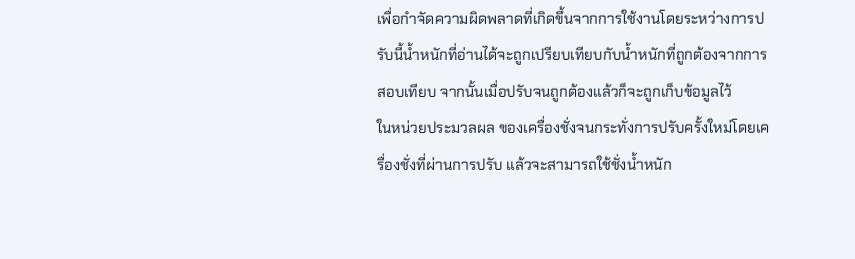เพื่อกำจัดความผิดพลาดที่เกิดขึ้นจากการใช้งานโดยระหว่างการปรับนี้น้ำหนักที่อ่านได้จะถูกเปรียบเทียบกับน้ำหนักที่ถูกต้องจากการสอบเทียบ จากนั้นเมื่อปรับจนถูกต้องแล้วก็จะถูกเก็บข้อมูลไว้
ในหน่วยประมวลผล ของเครื่องชั่งจนกระทั่งการปรับครั้งใหม่โดยเครื่องชั่งที่ผ่านการปรับ แล้วจะสามารถใช้ชั่งน้ำหนัก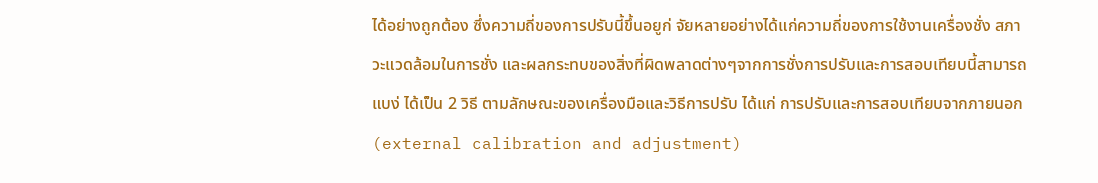ได้อย่างถูกต้อง ซึ่งความถี่ของการปรับนี้ขึ้นอยูก่ จัยหลายอย่างได้แก่ความถี่ของการใช้งานเครื่องชั่ง สภาวะแวดล้อมในการชั่ง และผลกระทบของสิ่งที่ผิดพลาดต่างๆจากการชั่งการปรับและการสอบเทียบนี้สามารถแบง่ ได้เป็น 2 วิธี ตามลักษณะของเครื่องมือและวิธีการปรับ ได้แก่ การปรับและการสอบเทียบจากภายนอก (external calibration and adjustment)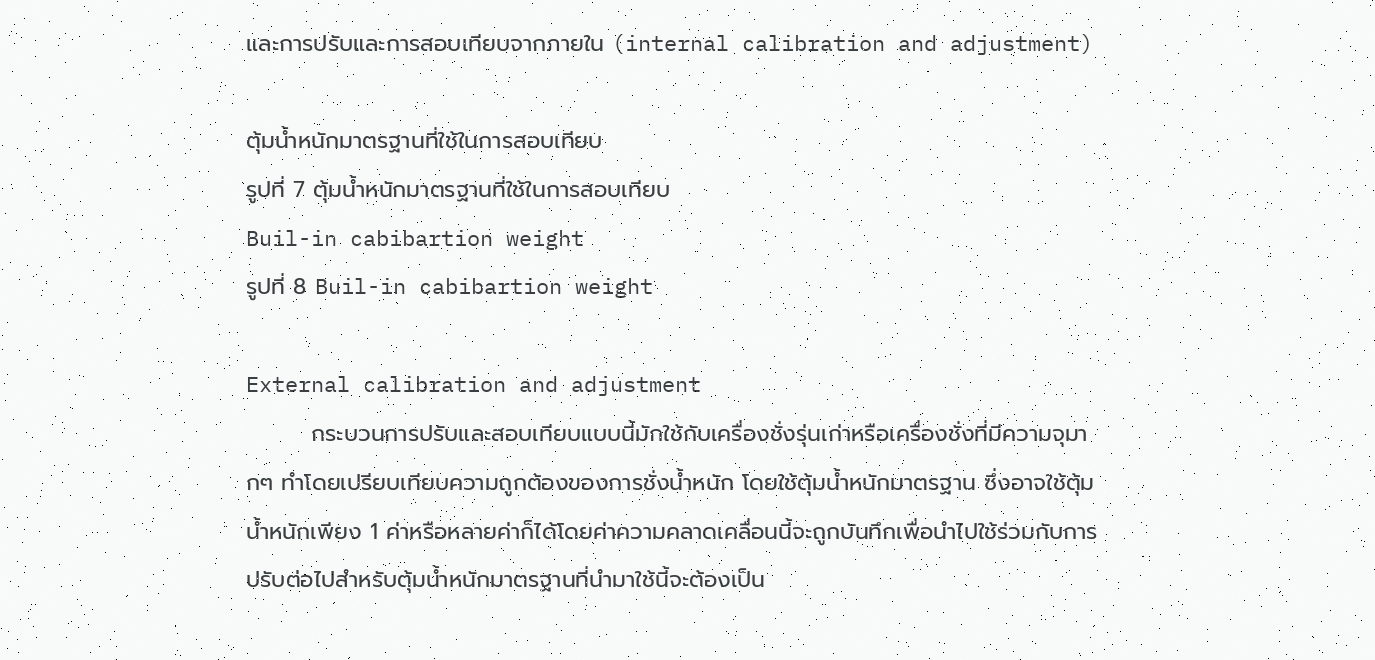และการปรับและการสอบเทียบจากภายใน (internal calibration and adjustment)

ตุ้มน้ำหนักมาตรฐานที่ใช้ในการสอบเทียบ
รูปที่ 7 ตุ้มน้ำหนักมาตรฐานที่ใช้ในการสอบเทียบ
Buil-in cabibartion weight
รูปที่ 8 Buil-in cabibartion weight

External calibration and adjustment
        กระบวนการปรับและสอบเทียบแบบนี้มักใช้กับเครื่องชั่งรุ่นเก่าหรือเครื่องชั่งที่มีความจุมากๆ ทำโดยเปรียบเทียบความถูกต้องของการชั่งน้ำหนัก โดยใช้ตุ้มน้ำหนักมาตรฐาน ซึ่งอาจใช้ตุ้มน้ำหนักเพียง 1 ค่าหรือหลายค่าก็ได้โดยค่าความคลาดเคลื่อนนี้จะถูกบันทึกเพื่อนำไปใช้ร่วมกับการปรับต่อไปสำหรับตุ้มน้ำหนักมาตรฐานที่นำมาใช้นี้จะต้องเป็น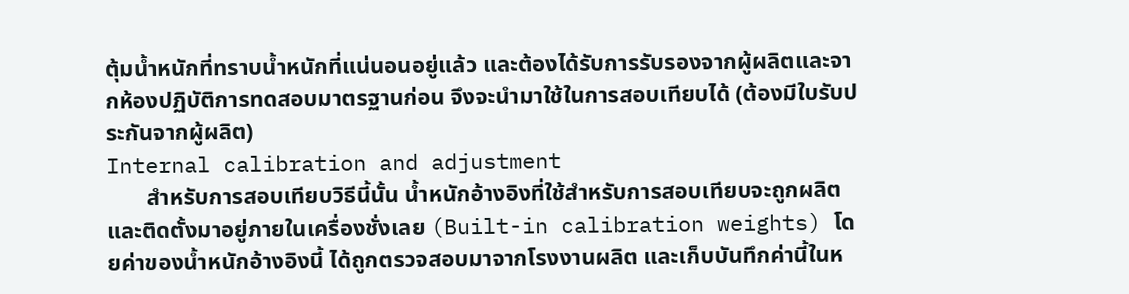ตุ้มน้ำหนักที่ทราบน้ำหนักที่แน่นอนอยู่แล้ว และต้องได้รับการรับรองจากผู้ผลิตและจากห้องปฏิบัติการทดสอบมาตรฐานก่อน จึงจะนำมาใช้ในการสอบเทียบได้ (ต้องมีใบรับประกันจากผู้ผลิต)
Internal calibration and adjustment
       สำหรับการสอบเทียบวิธีนี้นั้น น้ำหนักอ้างอิงที่ใช้สำหรับการสอบเทียบจะถูกผลิตและติดตั้งมาอยู่ภายในเครื่องชั่งเลย (Built-in calibration weights) โดยค่าของน้ำหนักอ้างอิงนี้ ได้ถูกตรวจสอบมาจากโรงงานผลิต และเก็บบันทึกค่านี้ในห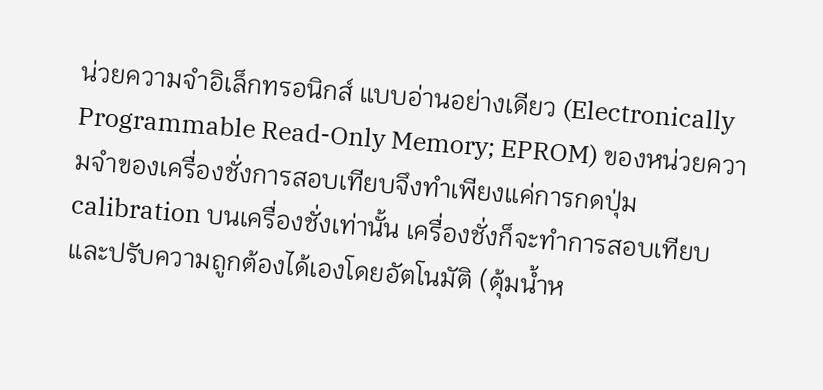น่วยความจำอิเล็กทรอนิกส์ แบบอ่านอย่างเดียว (Electronically Programmable Read-Only Memory; EPROM) ของหน่วยความจำของเครื่องชั่งการสอบเทียบจึงทำเพียงแค่การกดปุ่ม calibration บนเครื่องชั่งเท่านั้น เครื่องชั่งก็จะทำการสอบเทียบและปรับความถูกต้องได้เองโดยอัตโนมัติ (ตุ้มน้ำห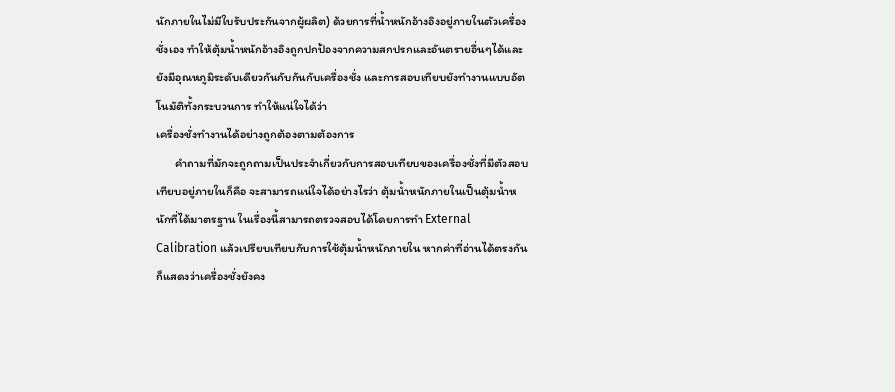นักภายในไม่มีใบรับประกันจากผู้ผลิต) ด้วยการที่น้ำหนักอ้างอิงอยู่ภายในตัวเครื่องชั่งเอง ทำให้ตุ้มน้ำหนักอ้างอิงถูกปกป้องจากความสกปรกและอันตรายอื่นๆได้และยังมีอุณหภูมิระดับเดียวกันกับกันกับเครื่องชั่ง และการสอบเทียบยังทำงานแบบอัตโนมัติทั้งกระบวนการ ทำให้แน่ใจได้ว่า
เครื่องชั่งทำงานได้อย่างถูกต้องตามต้องการ
       คำถามที่มักจะถูกถามเป็นประจำเกี่ยวกับการสอบเทียบของเครื่องชั่งที่มีตัวสอบเทียบอยู่ภายในก็คือ จะสามารถแน่ใจได้อย่างไรว่า ตุ้มน้ำหนักภายในเป็นตุ้มน้ำหนักที่ได้มาตรฐาน ในเรื่องนี้สามารถตรวจสอบได้โดยการทำ External Calibration แล้วเปรียบเทียบกับการใช้ตุ้มน้ำหนักภายใน หากค่าที่อ่านได้ตรงกันก็แสดงว่าเครื่องชั่งยังคง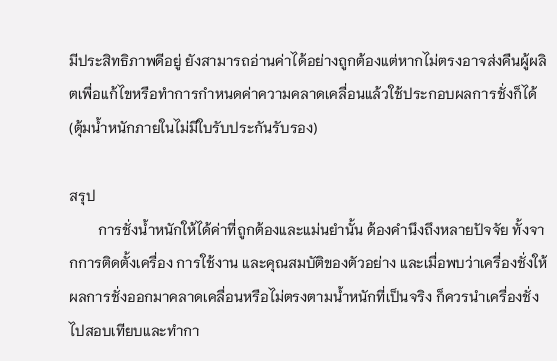มีประสิทธิภาพดีอยู่ ยังสามารถอ่านค่าได้อย่างถูกต้องแต่หากไม่ตรงอาจส่งคืนผู้ผลิตเพื่อแก้ไขหรือทำการกำหนดค่าความคลาดเคลื่อนแล้วใช้ประกอบผลการชั่งก็ได้ (ตุ้มน้ำหนักภายในไม่มีใบรับประกันรับรอง)

สรุป
        การชั่งน้ำหนักให้ได้ค่าที่ถูกต้องและแม่นยำนั้น ต้องคำนึงถึงหลายปัจจัย ทั้งจากการติดตั้งเครื่อง การใช้งาน และคุณสมบัติของตัวอย่าง และเมื่อพบว่าเครื่องชั่งให้ผลการชั่งออกมาคลาดเคลื่อนหรือไม่ตรงตามน้ำหนักที่เป็นจริง ก็ควรนำเครื่องชั่งไปสอบเทียบและทำกา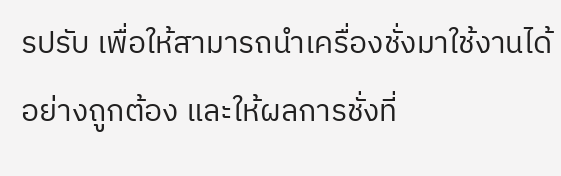รปรับ เพื่อให้สามารถนำเครื่องชั่งมาใช้งานได้อย่างถูกต้อง และให้ผลการชั่งที่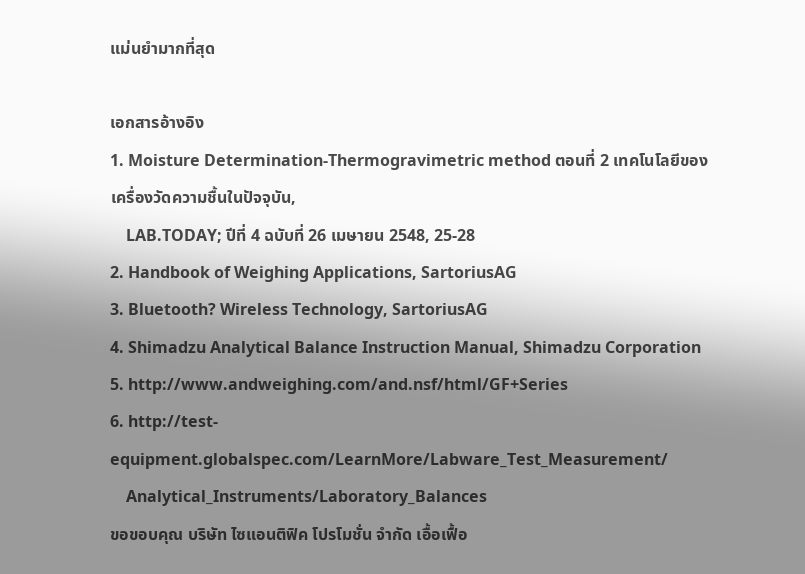แม่นยำมากที่สุด

เอกสารอ้างอิง
1. Moisture Determination-Thermogravimetric method ตอนที่ 2 เทคโนโลยีของเครื่องวัดความชื้นในปัจจุบัน,
    LAB.TODAY; ปีที่ 4 ฉบับที่ 26 เมษายน 2548, 25-28
2. Handbook of Weighing Applications, SartoriusAG
3. Bluetooth? Wireless Technology, SartoriusAG
4. Shimadzu Analytical Balance Instruction Manual, Shimadzu Corporation
5. http://www.andweighing.com/and.nsf/html/GF+Series
6. http://test-equipment.globalspec.com/LearnMore/Labware_Test_Measurement/
    Analytical_Instruments/Laboratory_Balances
ขอขอบคุณ บริษัท ไซแอนติฟิค โปรโมชั่น จำกัด เอื้อเฟื้อ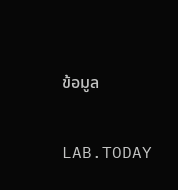ข้อมูล

LAB.TODAY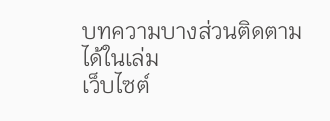บทความบางส่วนติดตามได้ในเล่ม
เว็บไซต์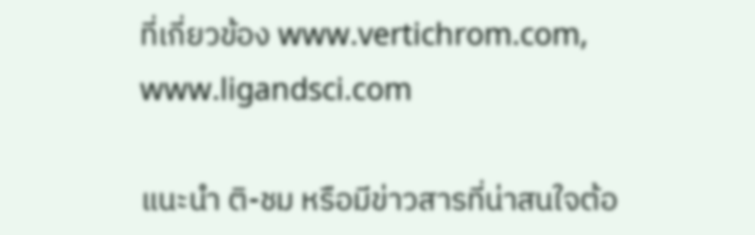ที่เกี่ยวข้อง www.vertichrom.com,
www.ligandsci.com

แนะนำ ติ-ชม หรือมีข่าวสารที่น่าสนใจต้อ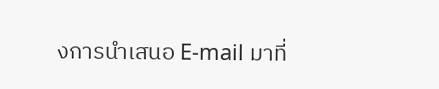งการนำเสนอ E-mail มาที่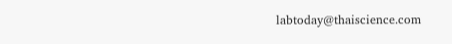labtoday@thaiscience.com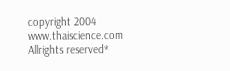copyright 2004 www.thaiscience.com Allrights reserved*